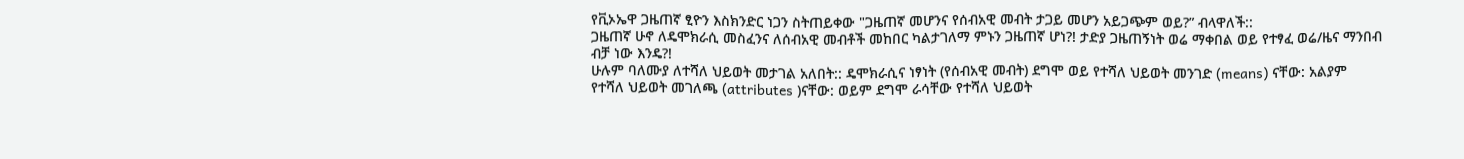የቪኦኤዋ ጋዜጠኛ ፂዮን እስክንድር ነጋን ስትጠይቀው "ጋዜጠኛ መሆንና የሰብአዊ መብት ታጋይ መሆን አይጋጭም ወይ?” ብላዋለች::
ጋዜጠኛ ሁኖ ለዴሞክራሲ መስፈንና ለሰብአዊ መብቶች መከበር ካልታገለማ ምኑን ጋዜጠኛ ሆነ?! ታድያ ጋዜጠኝነት ወሬ ማቀበል ወይ የተፃፈ ወሬ/ዜና ማንበብ ብቻ ነው እንዴ?!
ሁሉም ባለሙያ ለተሻለ ህይወት መታገል አለበት:: ዴሞክራሲና ነፃነት (የሰብአዊ መብት) ደግሞ ወይ የተሻለ ህይወት መንገድ (means) ናቸው: አልያም የተሻለ ህይወት መገለጫ (attributes )ናቸው: ወይም ደግሞ ራሳቸው የተሻለ ህይወት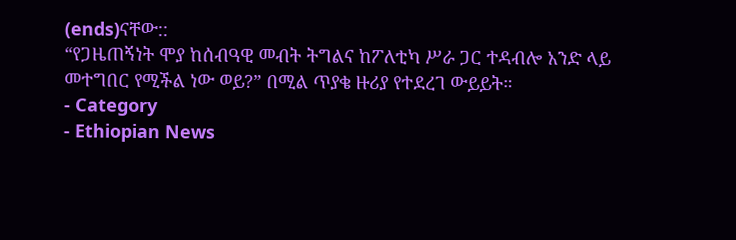(ends)ናቸው::
“የጋዜጠኝነት ሞያ ከሰብዓዊ መብት ትግልና ከፖለቲካ ሥራ ጋር ተዳብሎ አንድ ላይ መተግበር የሚችል ነው ወይ?” በሚል ጥያቄ ዙሪያ የተደረገ ውይይት።
- Category
- Ethiopian News